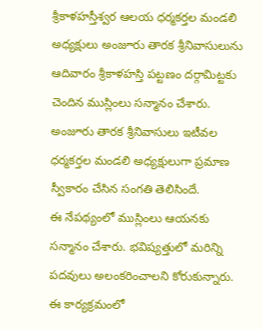శ్రీకాళహస్తీశ్వర ఆలయ ధర్మకర్తల మండలి అధ్యక్షులు అంజూరు తారక శ్రీనివాసులును ఆదివారం శ్రీకాళహస్తి పట్టణం దర్గామిట్టకు చెందిన ముస్లింలు సన్మానం చేశారు.
అంజూరు తారక శ్రీనివాసులు ఇటీవల ధర్మకర్తల మండలి అధ్యక్షులుగా ప్రమాణ స్వీకారం చేసిన సంగతి తెలిసిందే.
ఈ నేపథ్యంలో ముస్లింలు ఆయనకు సన్మానం చేశారు. భవిష్యత్తులో మరిన్ని పదవులు అలంకరించాలని కోరుకున్నారు.
ఈ కార్యక్రమంలో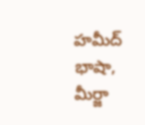హమీద్ భాషా, మీర్జా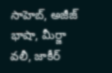సాహెబ్, అజీజ్ భాషా, మీర్జా వలీ, జాకీర్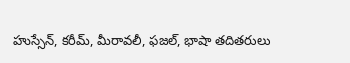హుస్సేన్, కరీమ్, మీరావలీ, ఫజల్, భాషా తదితరులు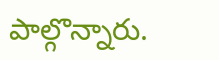పాల్గొన్నారు.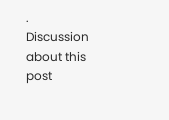.
Discussion about this post